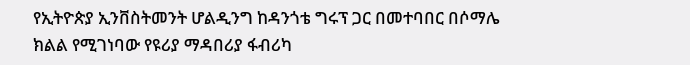የኢትዮጵያ ኢንቨስትመንት ሆልዲንግ ከዳንጎቴ ግሩፕ ጋር በመተባበር በሶማሌ ክልል የሚገነባው የዩሪያ ማዳበሪያ ፋብሪካ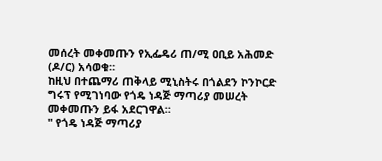መሰረት መቀመጡን የኢፌዴሪ ጠ/ሚ ዐቢይ አሕመድ (ዶ/ር) አሳወቁ።
ከዚህ በተጨማሪ ጠቅላይ ሚኒስትሩ በጎልደን ኮንኮርድ ግሩፕ የሚገነባው የጎዴ ነዳጅ ማጣሪያ መሠረት መቀመጡን ይፋ አደርገዋል።
" የጎዴ ነዳጅ ማጣሪያ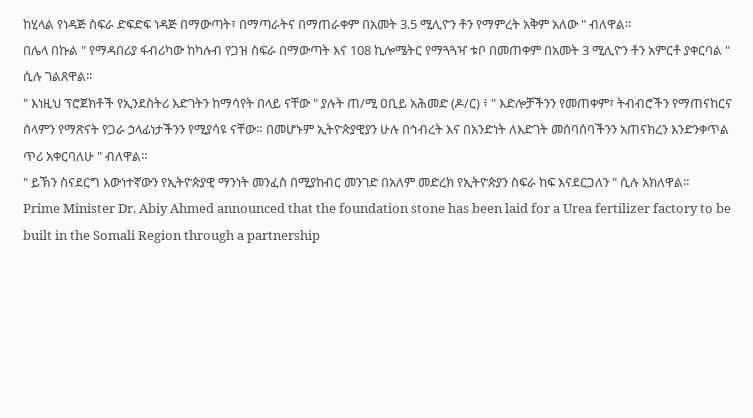ከሂላል የነዳጅ ስፍራ ድፍድፍ ነዳጅ በማውጣት፣ በማጣራትና በማጠራቀም በአመት 3.5 ሚሊዮን ቶን የማምረት አቅም አለው " ብለዋል።
በሌላ በኩል " የማዳበሪያ ፋብሪካው ከካሉብ የጋዝ ስፍራ በማውጣት እና 108 ኪሎሜትር የማጓጓዣ ቱቦ በመጠቀም በአመት 3 ሚሊዮን ቶን አምርቶ ያቀርባል " ሲሉ ገልጸዋል።
" እነዚህ ፕሮጀክቶች የኢንደስትሪ እድገትን ከማሳየት በላይ ናቸው " ያሉት ጠ/ሚ ዐቢይ አሕመድ (ዶ/ር) ፥ " እድሎቻችንን የመጠቀም፣ ትብብሮችን የማጠናከርና ሰላምን የማጽናት የጋራ ኃላፊነታችንን የሚያሳዩ ናቸው። በመሆኑም ኢትዮጵያዊያን ሁሉ በኅብረት እና በአንድነት ለእድገት መሰባሰባችንን አጠናክረን እንድንቀጥል ጥሪ አቀርባለሁ " ብለዋል።
" ይኽን ስናደርግ እውነተኛውን የኢትዮጵያዊ ማንነት መንፈስ በሚያከብር መንገድ በአለም መድረክ የኢትዮጵያን ስፍራ ከፍ እናደርጋለን " ሲሉ አክለዋል።
Prime Minister Dr. Abiy Ahmed announced that the foundation stone has been laid for a Urea fertilizer factory to be built in the Somali Region through a partnership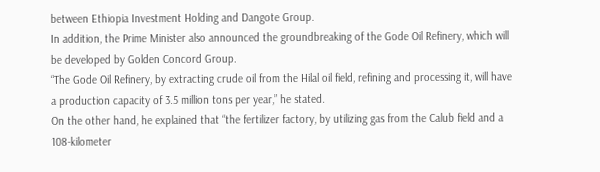between Ethiopia Investment Holding and Dangote Group.
In addition, the Prime Minister also announced the groundbreaking of the Gode Oil Refinery, which will be developed by Golden Concord Group.
“The Gode Oil Refinery, by extracting crude oil from the Hilal oil field, refining and processing it, will have a production capacity of 3.5 million tons per year,” he stated.
On the other hand, he explained that “the fertilizer factory, by utilizing gas from the Calub field and a 108-kilometer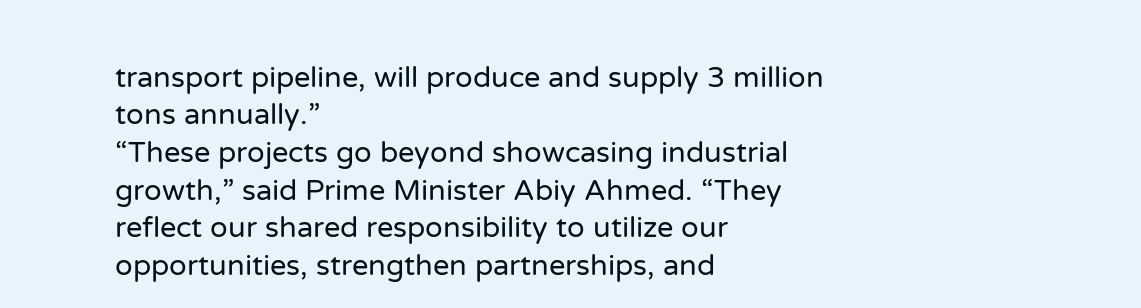transport pipeline, will produce and supply 3 million tons annually.”
“These projects go beyond showcasing industrial growth,” said Prime Minister Abiy Ahmed. “They reflect our shared responsibility to utilize our opportunities, strengthen partnerships, and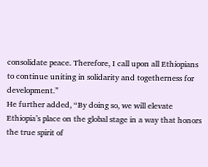consolidate peace. Therefore, I call upon all Ethiopians to continue uniting in solidarity and togetherness for development.”
He further added, “By doing so, we will elevate Ethiopia’s place on the global stage in a way that honors the true spirit of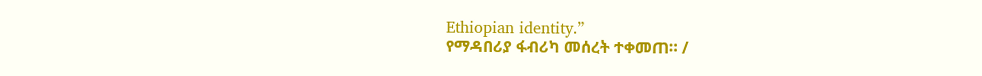Ethiopian identity.”
የማዳበሪያ ፋብሪካ መሰረት ተቀመጠ። /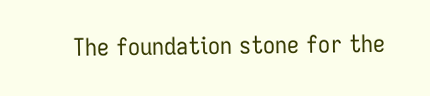The foundation stone for the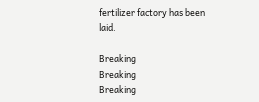fertilizer factory has been laid.

Breaking
Breaking
Breaking